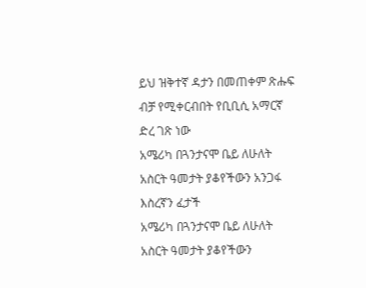ይህ ዝቅተኛ ዳታን በመጠቀም ጽሑፍ ብቻ የሚቀርብበት የቢቢሲ አማርኛ ድረ ገጽ ነው
አሜሪካ በጓንታናሞ ቤይ ለሁለት አስርት ዓመታት ያቆየችውን አንጋፋ እስረኛን ፈታች
አሜሪካ በጓንታናሞ ቤይ ለሁለት አስርት ዓመታት ያቆየችውን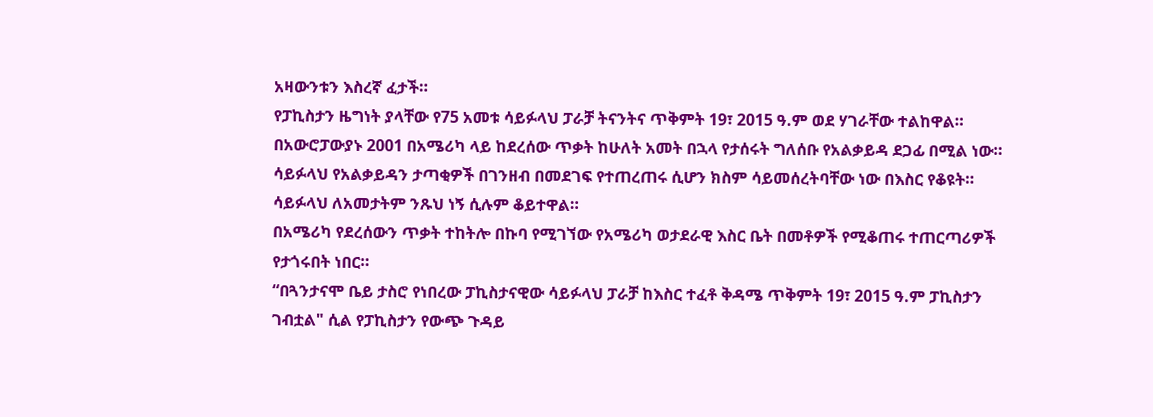አዛውንቱን እስረኛ ፈታች።
የፓኪስታን ዜግነት ያላቸው የ75 አመቱ ሳይፉላህ ፓራቻ ትናንትና ጥቅምት 19፣ 2015 ዓ.ም ወደ ሃገራቸው ተልከዋል።
በአውሮፓውያኑ 2001 በአሜሪካ ላይ ከደረሰው ጥቃት ከሁለት አመት በኋላ የታሰሩት ግለሰቡ የአልቃይዳ ደጋፊ በሚል ነው።
ሳይፉላህ የአልቃይዳን ታጣቂዎች በገንዘብ በመደገፍ የተጠረጠሩ ሲሆን ክስም ሳይመሰረትባቸው ነው በእስር የቆዩት።
ሳይፉላህ ለአመታትም ንጹህ ነኝ ሲሉም ቆይተዋል።
በአሜሪካ የደረሰውን ጥቃት ተከትሎ በኩባ የሚገኘው የአሜሪካ ወታደራዊ እስር ቤት በመቶዎች የሚቆጠሩ ተጠርጣሪዎች የታጎሩበት ነበር።
“በጓንታናሞ ቤይ ታስሮ የነበረው ፓኪስታናዊው ሳይፉላህ ፓራቻ ከእስር ተፈቶ ቅዳሜ ጥቅምት 19፣ 2015 ዓ.ም ፓኪስታን ገብቷል" ሲል የፓኪስታን የውጭ ጉዳይ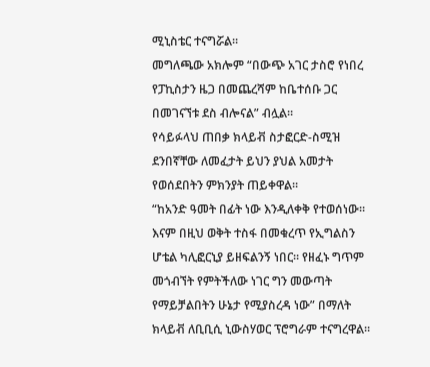ሚኒስቴር ተናግሯል።
መግለጫው አክሎም “በውጭ አገር ታስሮ የነበረ የፓኪስታን ዜጋ በመጨረሻም ከቤተሰቡ ጋር በመገናኘቱ ደስ ብሎናል” ብሏል።
የሳይፉላህ ጠበቃ ክላይቭ ስታፎርድ-ስሚዝ ደንበኛቸው ለመፈታት ይህን ያህል አመታት የወሰደበትን ምክንያት ጠይቀዋል።
“ከአንድ ዓመት በፊት ነው እንዲለቀቅ የተወሰነው። እናም በዚህ ወቅት ተስፋ በመቁረጥ የኢግልስን ሆቴል ካሊፎርኒያ ይዘፍልንኝ ነበር። የዘፈኑ ግጥም መጎብኘት የምትችለው ነገር ግን መውጣት የማይቻልበትን ሁኔታ የሚያስረዳ ነው” በማለት ክላይቭ ለቢቢሲ ኒውስሃወር ፕሮግራም ተናግረዋል።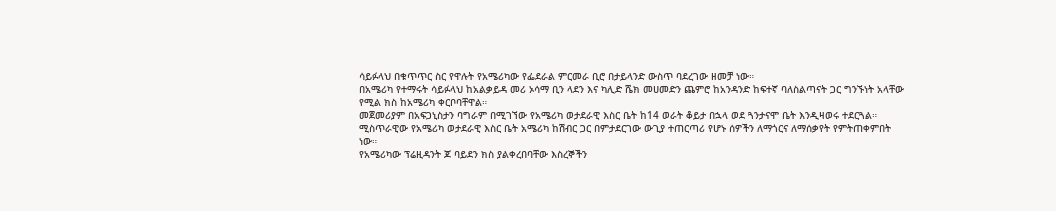ሳይፉላህ በቁጥጥር ስር የዋሉት የአሜሪካው የፌደራል ምርመራ ቢሮ በታይላንድ ውስጥ ባደረገው ዘመቻ ነው።
በአሜሪካ የተማሩት ሳይፉላህ ከአልቃይዳ መሪ ኦሳማ ቢን ላደን እና ካሊድ ሼክ መሀመድን ጨምሮ ከአንዳንድ ከፍተኛ ባለስልጣናት ጋር ግንኙነት አላቸው የሚል ክስ ከአሜሪካ ቀርቦባቸዋል።
መጀመሪያም በአፍጋኒስታን ባግራም በሚገኘው የአሜሪካ ወታደራዊ እስር ቤት ከ14 ወራት ቆይታ በኋላ ወደ ጓንታናሞ ቤት እንዲዛወሩ ተደርጓል።
ሚስጥራዊው የአሜሪካ ወታደራዊ እስር ቤት አሜሪካ ከሽብር ጋር በምታደርገው ውጊያ ተጠርጣሪ የሆኑ ሰዎችን ለማጎርና ለማሰቃየት የምትጠቀምበት ነው።
የአሜሪካው ፕሬዚዳንት ጆ ባይደን ክስ ያልቀረበባቸው እስረኞችን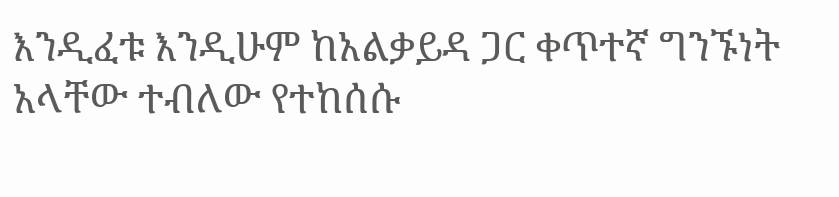እንዲፈቱ እንዲሁም ከአልቃይዳ ጋር ቀጥተኛ ግንኙነት አላቸው ተብለው የተከሰሱ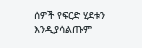ሰዎች የፍርድ ሂደቱን እንዲያሳልጡም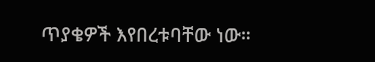ጥያቄዎች እየበረቱባቸው ነው።